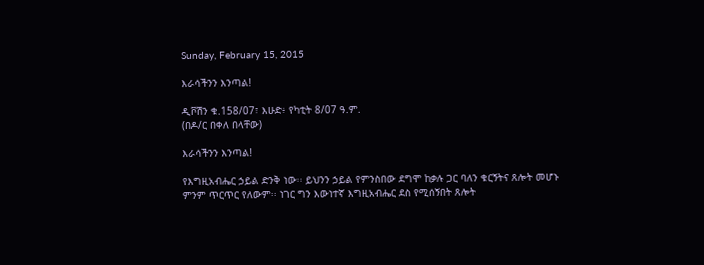Sunday, February 15, 2015

እራሳችንን እንጣል!

ዲቮሽን ቁ.158/07፣ እሁድ፥ የካቲት 8/07 ዓ.ም.
(በዶ/ር በቀለ በላቸው)

እራሳችንን እንጣል!

የእግዚአብሔር ኃይል ድንቅ ነው፡፡ ይህንን ኃይል የምንስበው ደግሞ ከቃሉ ጋር ባለን ቁርኝትና ጸሎት መሆኑ ምንም ጥርጥር የለውም፡፡ ነገር ግን እውነተኛ እግዚአብሔር ደስ የሚሰኝበት ጸሎት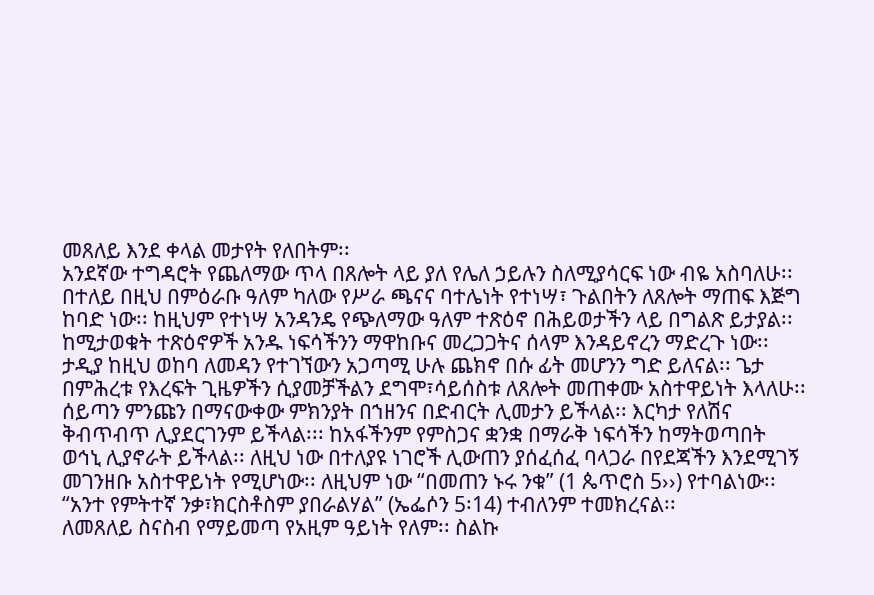መጸለይ እንደ ቀላል መታየት የለበትም፡፡
አንደኛው ተግዳሮት የጨለማው ጥላ በጸሎት ላይ ያለ የሌለ ኃይሉን ስለሚያሳርፍ ነው ብዬ አስባለሁ፡፡ በተለይ በዚህ በምዕራቡ ዓለም ካለው የሥራ ጫናና ባተሌነት የተነሣ፣ ጉልበትን ለጸሎት ማጠፍ እጅግ ከባድ ነው፡፡ ከዚህም የተነሣ አንዳንዴ የጭለማው ዓለም ተጽዕኖ በሕይወታችን ላይ በግልጽ ይታያል፡፡
ከሚታወቁት ተጽዕኖዎች አንዱ ነፍሳችንን ማዋከቡና መረጋጋትና ሰላም እንዳይኖረን ማድረጉ ነው፡፡ ታዲያ ከዚህ ወከባ ለመዳን የተገኘውን አጋጣሚ ሁሉ ጨክኖ በሱ ፊት መሆንን ግድ ይለናል፡፡ ጌታ በምሕረቱ የእረፍት ጊዜዎችን ሲያመቻችልን ደግሞ፣ሳይሰስቱ ለጸሎት መጠቀሙ አስተዋይነት እላለሁ፡፡
ሰይጣን ምንጩን በማናውቀው ምክንያት በኀዘንና በድብርት ሊመታን ይችላል፡፡ እርካታ የለሽና ቅብጥብጥ ሊያደርገንም ይችላል፡፡፡ ከአፋችንም የምስጋና ቋንቋ በማራቅ ነፍሳችን ከማትወጣበት ወኅኒ ሊያኖራት ይችላል፡፡ ለዚህ ነው በተለያዩ ነገሮች ሊውጠን ያሰፈሰፈ ባላጋራ በየደጃችን እንደሚገኝ መገንዘቡ አስተዋይነት የሚሆነው፡፡ ለዚህም ነው “በመጠን ኑሩ ንቁ” (1 ጴጥሮስ 5››) የተባልነው፡፡ “አንተ የምትተኛ ንቃ፣ክርስቶስም ያበራልሃል” (ኤፌሶን 5፡14) ተብለንም ተመክረናል፡፡
ለመጸለይ ስናስብ የማይመጣ የአዚም ዓይነት የለም፡፡ ስልኩ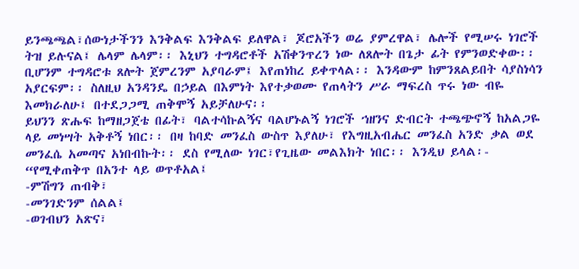ይንጫጫል፣ሰውነታችንን እንቅልፍ እንቅልፍ ይለዋል፣ ጆሮአችን ወሬ ያምረዋል፣ ሌሎች የሚሠሩ ነገሮች ትዝ ይሉናል፤ ሌላም ሌላም፡፡ እኒህን ተግዳሮቶች አሽቀንጥረን ነው ለጸሎት በጌታ ፊት የምንወድቀው፡፡ ቢሆንም ተግዳሮቱ ጸሎት ጀምረንም አያባራም፤ እየጠነከረ ይቀጥላል፡፡ እንዳውም ከምንጸልይበት ሳያስነሳን አያርፍም፡፡ ስለዚህ አንዳንዴ በኃይል በእምነት እየተቃወሙ የጠላትን ሥራ ማፍረስ ጥሩ ነው ብዬ እመክራለሁ፤ በተደጋጋሚ ጠቅሞኝ አይቻለሁና፡፡
ይህንን ጽሑፍ ከማዘጋጀቴ በፊት፣ ባልተሳኩልኝና ባልሆኑልኝ ነገሮች ኀዘንና ድብርት ተጫጭኖኝ ከአልጋዬ ላይ መነሣት አቅቶኝ ነበር፡፡ በዛ ከባድ መንፈስ ውስጥ እያለሁ፣ የእግዚአብሔር መንፈስ አንድ ቃል ወደ መንፈሴ አመጣና አነበብኩት፡፡ ደስ የሚለው ነገር፣የጊዜው መልእክት ነበር፡፡ እንዲህ ይላል፡- “የሚቀጠቅጥ በአንተ ላይ ወጥቶአል፤
-ምሽግን ጠብቅ፣
-መንገድንም ሰልል፤
-ወገብህን አጽና፣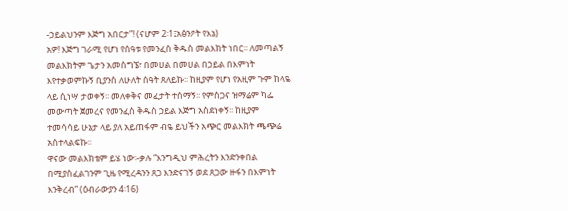-ኃይልህንም እጅግ አበርታ”! (ናሆም 2፡1፤አፅንዖት የእኔ)
አዎ! እጅግ ገራሚ የሆነ የሰዓቱ የመንፈስ ቅዱስ መልእክት ነበር፡፡ ለመጣልኝ መልእክትም ጌታን አመስግኜ፣ በመሀል በመሀል በኃይል በእምነት እየተቃወምኩኝ ቢያንስ ለሁለት ሰዓት ጸለይኩ፡፡ ከዚያም የሆነ የአዚም ጉም ከላዬ ላይ ሲነሣ ታወቀኝ፡፡ መለቀቅና መፈታት ተሰማኝ፡፡ የምስጋና ዝማሬም ካፌ መውጣት ጀመረና የመንፈስ ቅዱስ ኃይል እጅግ አስደነቀኝ፡፡ ከዚያም ተመሳሳይ ሁኔታ ላይ ያለ አይጠፋም ብዬ ይህችን አጭር መልእክት ጫጭሬ አስተላልፍኩ፡፡
ዋናው መልእክቴም ይሄ ነው፡-ቃሉ “እንግዲህ ምሕረትን እንድንቀበል በሚያስፈልገንም ጊዜ የሚረዳንን ጸጋ እንድናገኝ ወደ ጸጋው ዙፋን በእምነት እንቅረብ” (ዕብራውያን 4፡16)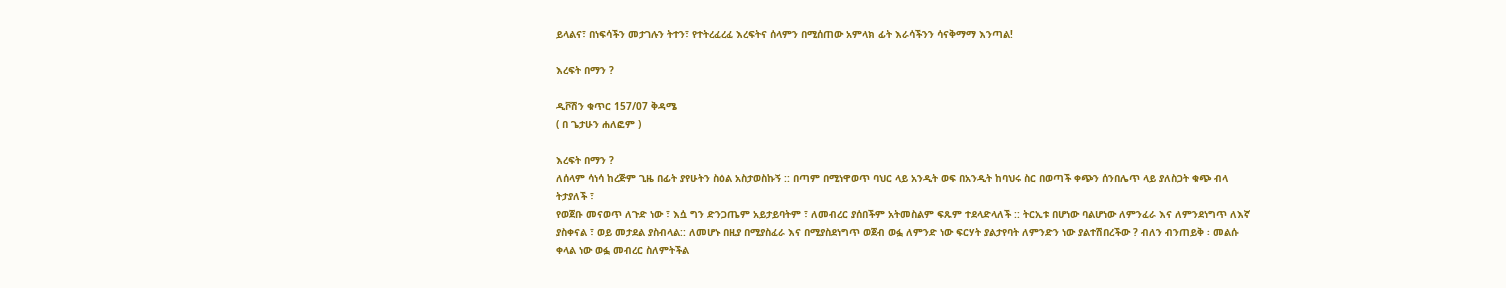ይላልና፣ በነፍሳችን መታገሉን ትተን፣ የተትረፈረፈ እረፍትና ሰላምን በሚሰጠው አምላክ ፊት እራሳችንን ሳናቅማማ እንጣል!

እረፍት በማን ?

ዲቮሽን ቁጥር 157/07 ቅዳሜ
( በ ጌታሁን ሐለፎም )

እረፍት በማን ?
ለሰላም ሳነሳ ከረጅም ጊዜ በፊት ያየሁትን ስዕል አስታወስኩኝ :: በጣም በሚነዋወጥ ባህር ላይ አንዲት ወፍ በአንዲት ከባህሩ ስር በወጣች ቀጭን ሰንበሌጥ ላይ ያለስጋት ቁጭ ብላ ትታያለች ፣
የወጀቡ መናወጥ ለጉድ ነው ፣ እሷ ግን ድንጋጤም አይታይባትም ፣ ለመብረር ያሰበችም አትመስልም ፍጹም ተደላድላለች :: ትርኢቱ በሆነው ባልሆነው ለምንፈራ እና ለምንደነግጥ ለእኛ ያስቀናል ፣ ወይ መታደል ያስብላል:: ለመሆኑ በዚያ በሚያስፈራ እና በሚያስደነግጥ ወጀብ ወፏ ለምንድ ነው ፍርሃት ያልታየባት ለምንድን ነው ያልተሽበረችው ? ብለን ብንጠይቅ ፡ መልሱ ቀላል ነው ወፏ መብረር ስለምትችል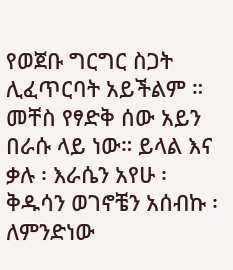የወጀቡ ግርግር ስጋት ሊፈጥርባት አይችልም ።
መቸስ የፃድቅ ሰው አይን በራሱ ላይ ነው። ይላል እና ቃሉ ፡ እራሴን አየሁ ፡ ቅዱሳን ወገኖቼን አሰብኩ ፡ ለምንድነው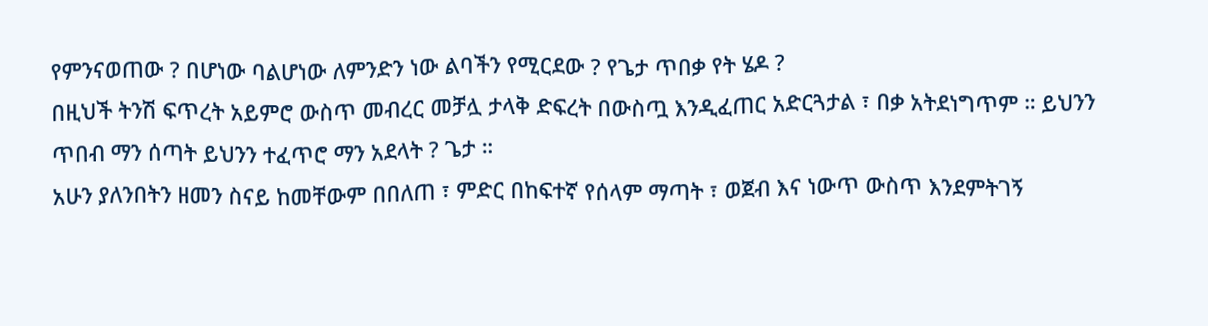የምንናወጠው ? በሆነው ባልሆነው ለምንድን ነው ልባችን የሚርደው ? የጌታ ጥበቃ የት ሄዶ ?
በዚህች ትንሽ ፍጥረት አይምሮ ውስጥ መብረር መቻሏ ታላቅ ድፍረት በውስጧ እንዲፈጠር አድርጓታል ፣ በቃ አትደነግጥም ። ይህንን ጥበብ ማን ሰጣት ይህንን ተፈጥሮ ማን አደላት ? ጌታ ።
አሁን ያለንበትን ዘመን ስናይ ከመቸውም በበለጠ ፣ ምድር በከፍተኛ የሰላም ማጣት ፣ ወጀብ እና ነውጥ ውስጥ እንደምትገኝ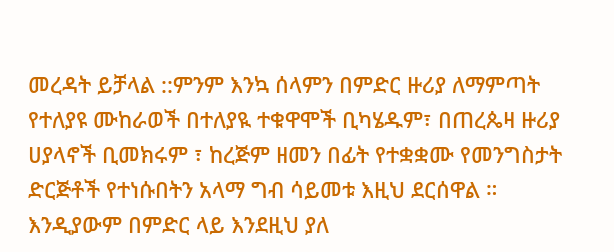መረዳት ይቻላል ::ምንም እንኳ ሰላምን በምድር ዙሪያ ለማምጣት የተለያዩ ሙከራወች በተለያዪ ተቁዋሞች ቢካሄዱም፣ በጠረጴዛ ዙሪያ ሀያላኖች ቢመክሩም ፣ ከረጅም ዘመን በፊት የተቋቋሙ የመንግስታት ድርጅቶች የተነሱበትን አላማ ግብ ሳይመቱ እዚህ ደርሰዋል ።
እንዲያውም በምድር ላይ እንደዚህ ያለ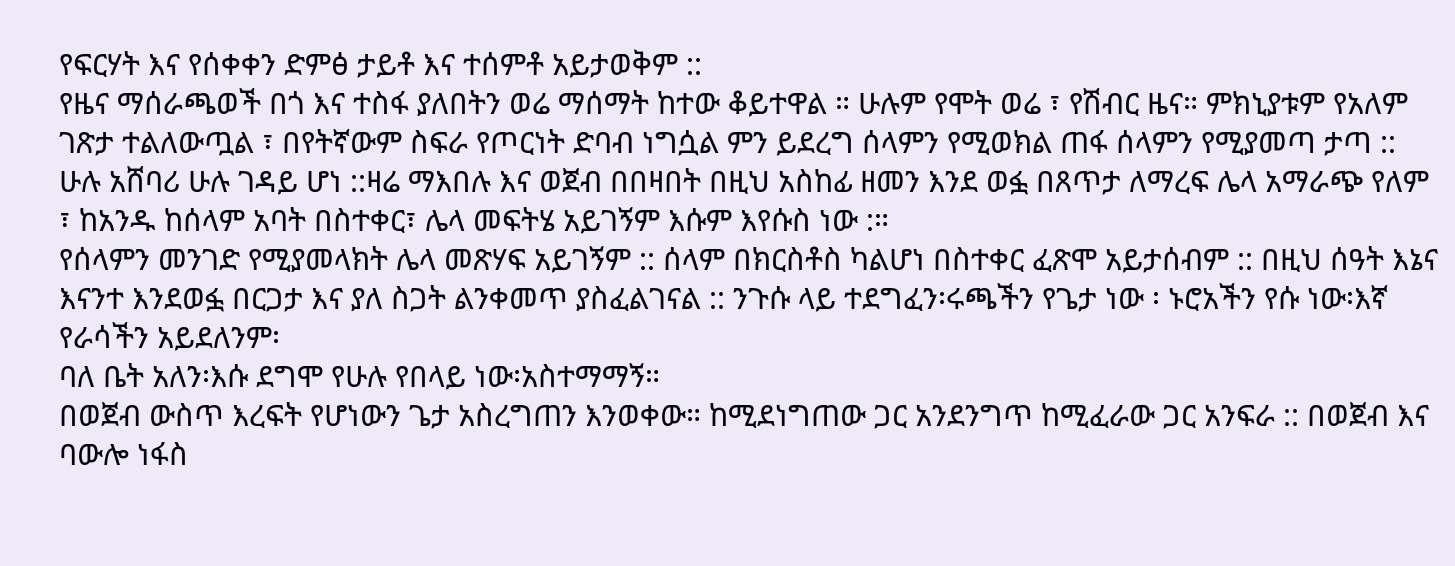የፍርሃት እና የሰቀቀን ድምፅ ታይቶ እና ተሰምቶ አይታወቅም ::
የዜና ማሰራጫወች በጎ እና ተስፋ ያለበትን ወሬ ማሰማት ከተው ቆይተዋል ። ሁሉም የሞት ወሬ ፣ የሽብር ዜና። ምክኒያቱም የአለም ገጽታ ተልለውጧል ፣ በየትኛውም ስፍራ የጦርነት ድባብ ነግሷል ምን ይደረግ ሰላምን የሚወክል ጠፋ ሰላምን የሚያመጣ ታጣ ::
ሁሉ አሸባሪ ሁሉ ገዳይ ሆነ ::ዛሬ ማእበሉ እና ወጀብ በበዛበት በዚህ አስከፊ ዘመን እንደ ወፏ በጸጥታ ለማረፍ ሌላ አማራጭ የለም ፣ ከአንዱ ከሰላም አባት በስተቀር፣ ሌላ መፍትሄ አይገኝም እሱም እየሱስ ነው :።
የሰላምን መንገድ የሚያመላክት ሌላ መጽሃፍ አይገኝም :: ሰላም በክርስቶስ ካልሆነ በስተቀር ፈጽሞ አይታሰብም :: በዚህ ሰዓት እኔና እናንተ እንደወፏ በርጋታ እና ያለ ስጋት ልንቀመጥ ያስፈልገናል :: ንጉሱ ላይ ተደግፈን፡ሩጫችን የጌታ ነው ፡ ኑሮአችን የሱ ነው፡እኛ የራሳችን አይደለንም፡
ባለ ቤት አለን፡እሱ ደግሞ የሁሉ የበላይ ነው፡አስተማማኝ።
በወጀብ ውስጥ እረፍት የሆነውን ጌታ አስረግጠን እንወቀው። ከሚደነግጠው ጋር አንደንግጥ ከሚፈራው ጋር አንፍራ :: በወጀብ እና ባውሎ ነፋስ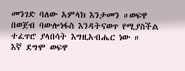መንገድ ባለው አምላክ እንታመን ።ወፍዋ በወጀብ ባውሎነፋስ እንዳትናወጥ የሚያስችል ተፈጥሮ ያላበሳት እግዚአብሔር ነው ።
እኛ ደግሞ ወፍዋ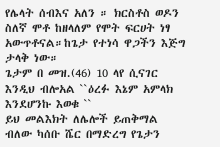የሌላት ሰብእና አለን ። ክርስቶስ ወዶን ስለኛ ሞቶ ከዘላለም የሞት ፍርሀት ነፃ አውጥቶናል።ከጌታ የተነሳ ዋጋችን እጅግ ታላቅ ነው።
ጌታም በ መዝ.(46) 10 ላየ ሲናገር እንዲህ ብሎአል ``ዕረፉ እኔም አምላክ እንደሆንኩ እወቁ ``
ይህ መልእክት ለሌሎች ይጠቅማል ብለው ካሰቡ ሼር በማድረግ የጌታን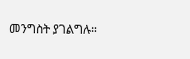መንግስት ያገልግሉ።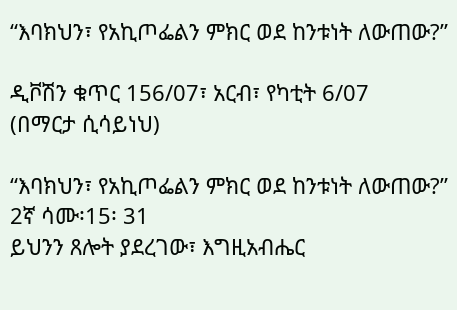“እባክህን፣ የአኪጦፌልን ምክር ወደ ከንቱነት ለውጠው?”

ዲቮሽን ቁጥር 156/07፣ አርብ፣ የካቲት 6/07
(በማርታ ሲሳይነህ)

“እባክህን፣ የአኪጦፌልን ምክር ወደ ከንቱነት ለውጠው?” 2ኛ ሳሙ፡15፡ 31
ይህንን ጸሎት ያደረገው፣ እግዚአብሔር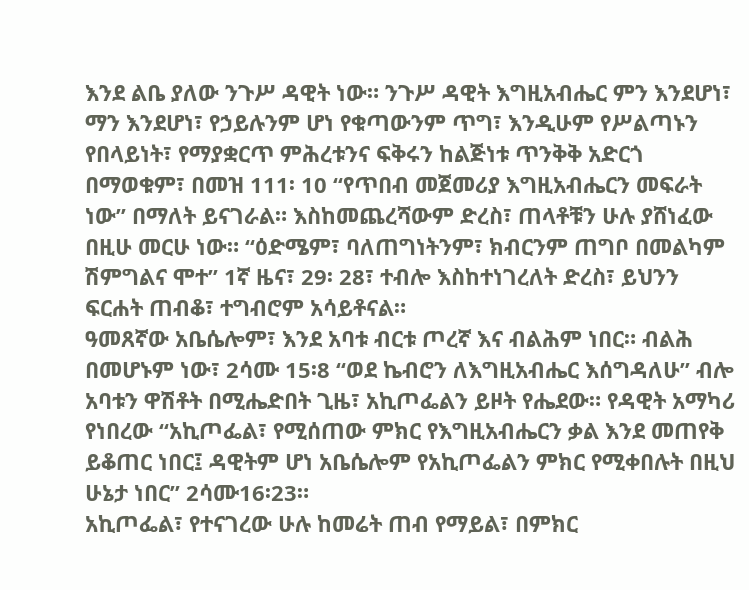እንደ ልቤ ያለው ንጉሥ ዳዊት ነው። ንጉሥ ዳዊት እግዚአብሔር ምን እንደሆነ፣ ማን እንደሆነ፣ የኃይሉንም ሆነ የቁጣውንም ጥግ፣ እንዲሁም የሥልጣኑን የበላይነት፣ የማያቋርጥ ምሕረቱንና ፍቅሩን ከልጅነቱ ጥንቅቅ አድርጎ በማወቁም፣ በመዝ 111፡ 10 “የጥበብ መጀመሪያ እግዚአብሔርን መፍራት ነው” በማለት ይናገራል። እስከመጨረሻውም ድረስ፣ ጠላቶቹን ሁሉ ያሸነፈው በዚሁ መርሁ ነው። “ዕድሜም፣ ባለጠግነትንም፣ ክብርንም ጠግቦ በመልካም ሽምግልና ሞተ” 1ኛ ዜና፣ 29፡ 28፣ ተብሎ እስከተነገረለት ድረስ፣ ይህንን ፍርሐት ጠብቆ፣ ተግብሮም አሳይቶናል።
ዓመጸኛው አቤሴሎም፣ እንደ አባቱ ብርቱ ጦረኛ እና ብልሕም ነበር። ብልሕ በመሆኑም ነው፣ 2ሳሙ 15፡8 “ወደ ኬብሮን ለእግዚአብሔር እሰግዳለሁ” ብሎ አባቱን ዋሽቶት በሚሔድበት ጊዜ፣ አኪጦፌልን ይዞት የሔደው። የዳዊት አማካሪ የነበረው “አኪጦፌል፣ የሚሰጠው ምክር የእግዚአብሔርን ቃል እንደ መጠየቅ ይቆጠር ነበር፤ ዳዊትም ሆነ አቤሴሎም የአኪጦፌልን ምክር የሚቀበሉት በዚህ ሁኔታ ነበር” 2ሳሙ16፡23።
አኪጦፌል፣ የተናገረው ሁሉ ከመሬት ጠብ የማይል፣ በምክር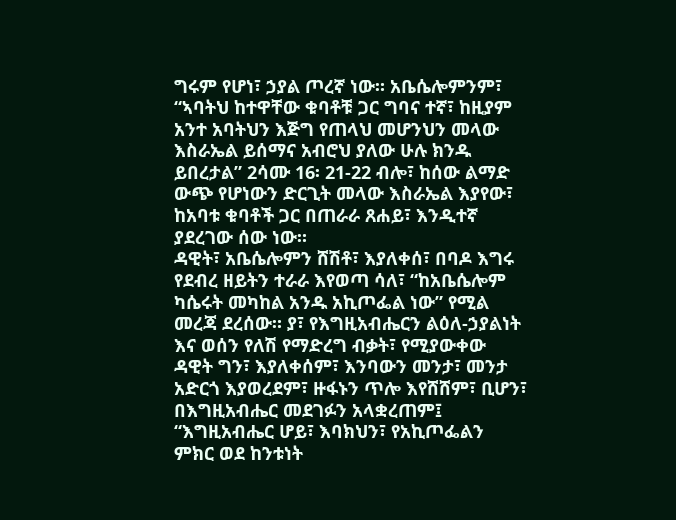ግሩም የሆነ፣ ኃያል ጦረኛ ነው። አቤሴሎምንም፣ “ኣባትህ ከተዋቸው ቁባቶቹ ጋር ግባና ተኛ፣ ከዚያም አንተ አባትህን እጅግ የጠላህ መሆንህን መላው እስራኤል ይሰማና አብሮህ ያለው ሁሉ ክንዱ ይበረታል” 2ሳሙ 16፡ 21-22 ብሎ፣ ከሰው ልማድ ውጭ የሆነውን ድርጊት መላው እስራኤል እያየው፣ ከአባቱ ቁባቶች ጋር በጠራራ ጸሐይ፣ እንዲተኛ ያደረገው ሰው ነው።
ዳዊት፣ አቤሴሎምን ሸሽቶ፣ እያለቀሰ፣ በባዶ እግሩ የደብረ ዘይትን ተራራ እየወጣ ሳለ፣ “ከአቤሴሎም ካሴሩት መካከል አንዱ አኪጦፌል ነው” የሚል መረጃ ደረሰው። ያ፣ የእግዚአብሔርን ልዕለ-ኃያልነት እና ወሰን የለሽ የማድረግ ብቃት፣ የሚያውቀው ዳዊት ግን፣ እያለቀሰም፣ እንባውን መንታ፣ መንታ አድርጎ እያወረደም፣ ዙፋኑን ጥሎ እየሸሸም፣ ቢሆን፣ በእግዚአብሔር መደገፉን አላቋረጠም፤ “እግዚአብሔር ሆይ፣ እባክህን፣ የአኪጦፌልን ምክር ወደ ከንቱነት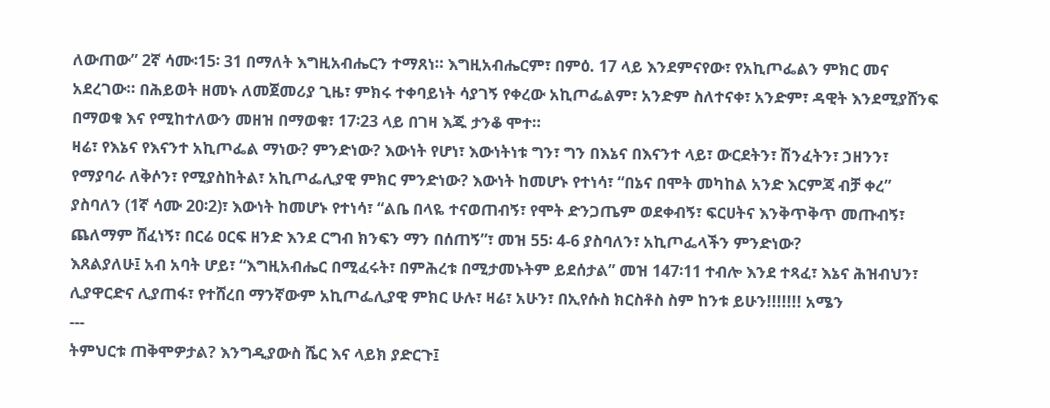ለውጠው” 2ኛ ሳሙ፡15፡ 31 በማለት እግዚአብሔርን ተማጸነ። እግዚአብሔርም፣ በምዕ. 17 ላይ እንደምናየው፣ የአኪጦፌልን ምክር መና አደረገው። በሕይወት ዘመኑ ለመጀመሪያ ጊዜ፣ ምክሩ ተቀባይነት ሳያገኝ የቀረው አኪጦፌልም፣ አንድም ስለተናቀ፣ አንድም፣ ዳዊት እንደሚያሸንፍ በማወቁ እና የሚከተለውን መዘዝ በማወቁ፣ 17፡23 ላይ በገዛ እጁ ታንቆ ሞተ።
ዛሬ፣ የእኔና የእናንተ አኪጦፌል ማነው? ምንድነው? እውነት የሆነ፣ እውነትነቱ ግን፣ ግን በእኔና በእናንተ ላይ፣ ውርደትን፣ ሽንፈትን፣ ኃዘንን፣ የማያባራ ለቅሶን፣ የሚያስከትል፣ አኪጦፌሊያዊ ምክር ምንድነው? እውነት ከመሆኑ የተነሳ፣ “በኔና በሞት መካከል አንድ እርምጃ ብቻ ቀረ” ያስባለን (1ኛ ሳሙ 20፡2)፣ እውነት ከመሆኑ የተነሳ፣ “ልቤ በላዬ ተናወጠብኝ፣ የሞት ድንጋጤም ወደቀብኝ፣ ፍርሀትና እንቅጥቅጥ መጡብኝ፣ ጨለማም ሸፈነኝ፣ በርሬ ዐርፍ ዘንድ እንደ ርግብ ክንፍን ማን በሰጠኝ”፣ መዝ 55፡ 4-6 ያስባለን፣ አኪጦፌላችን ምንድነው?
እጸልያለሁ፤ አብ አባት ሆይ፣ “እግዚአብሔር በሚፈሩት፣ በምሕረቱ በሚታመኑትም ይደሰታል” መዝ 147፡11 ተብሎ እንደ ተጻፈ፣ እኔና ሕዝብህን፣ ሊያዋርድና ሊያጠፋ፣ የተሸረበ ማንኛውም አኪጦፌሊያዊ ምክር ሁሉ፣ ዛሬ፣ አሁን፣ በኢየሱስ ክርስቶስ ስም ከንቱ ይሁን!!!!!!! አሜን
---
ትምህርቱ ጠቅሞዎታል? እንግዲያውስ ሼር እና ላይክ ያድርጉ፤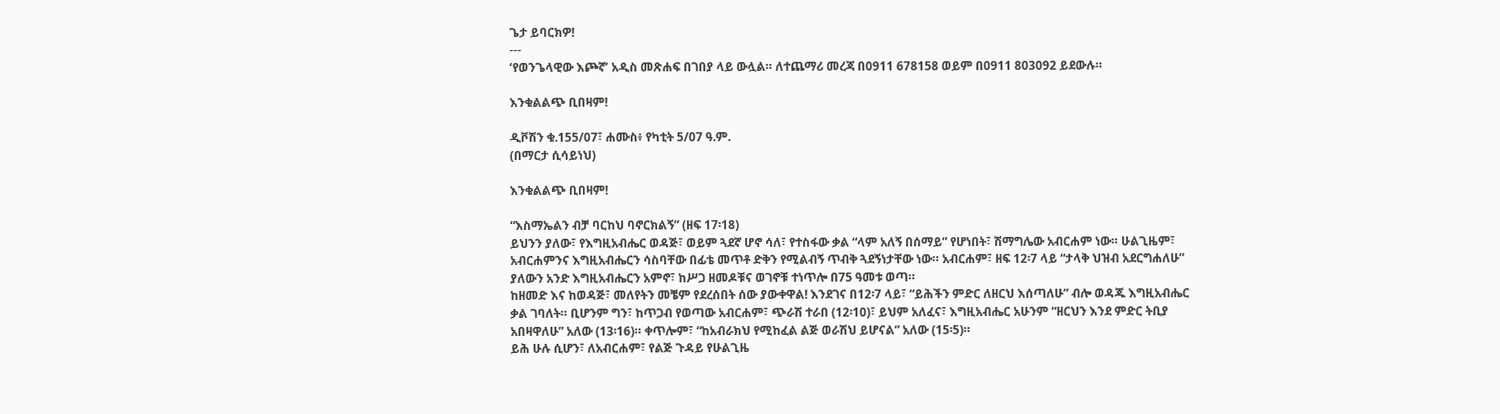ጌታ ይባርክዎ!
---
‘የወንጌላዊው እጮኛ’ አዲስ መጽሐፍ በገበያ ላይ ውሏል። ለተጨማሪ መረጃ በ0911 678158 ወይም በ0911 803092 ይደውሉ።

እንቁልልጭ ቢበዛም!

ዲቮሽን ቁ.155/07፣ ሐሙስ፥ የካቲት 5/07 ዓ.ም.
(በማርታ ሲሳይነህ)

እንቁልልጭ ቢበዛም!

“እስማኤልን ብቻ ባርከህ ባኖርክልኝ” (ዘፍ 17፡18)
ይህንን ያለው፣ የእግዚአብሔር ወዳጅ፣ ወይም ጓደኛ ሆኖ ሳለ፣ የተስፋው ቃል “ላም አለኝ በሰማይ” የሆነበት፣ ሽማግሌው አብርሐም ነው። ሁልጊዜም፣ አብርሐምንና እግዚአብሔርን ሳስባቸው በፊቴ መጥቶ ድቅን የሚልብኝ ጥብቅ ጓደኝነታቸው ነው። አብርሐም፣ ዘፍ 12፡7 ላይ “ታላቅ ህዝብ አደርግሐለሁ” ያለውን አንድ እግዚአብሔርን አምኖ፣ ከሥጋ ዘመዶቹና ወገኖቹ ተነጥሎ በ75 ዓመቱ ወጣ።
ከዘመድ እና ከወዳጅ፣ መለየትን መቼም የደረሰበት ሰው ያውቀዋል! እንደገና በ12፡7 ላይ፣ “ይሕችን ምድር ለዘርህ እሰጣለሁ” ብሎ ወዳጁ እግዚአብሔር ቃል ገባለት። ቢሆንም ግን፣ ከጥጋብ የወጣው አብርሐም፣ ጭራሽ ተራበ (12፡10)፣ ይህም አለፈና፣ እግዚአብሔር አሁንም “ዘርህን እንደ ምድር ትቢያ አበዛዋለሁ” አለው (13፡16)። ቀጥሎም፣ “ከአብራክህ የሚከፈል ልጅ ወራሽህ ይሆናል” አለው (15፡5)።
ይሕ ሁሉ ሲሆን፣ ለአብርሐም፣ የልጅ ጉዳይ የሁልጊዜ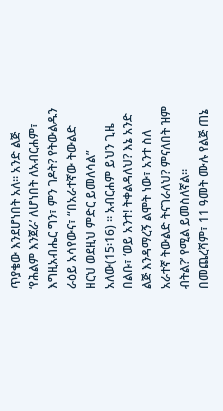ጥያቄው እንደሆነበት አለ። አንድ ልጅ ‘የሕልም እንጀራ’ ለሆነበት ለአብርሐም፣ እግዚአብሔር ግን፣ ምን ገዶት? የትውልዱን ራዕይ አሳየውና፣ “በአራተኛው ትውልድ ዘርህ ወደዚህ ምድር ይመለሳል” አለው(15፡16) ። አብርሐም ይህን ጊዜ በልቡ፣ ‘ወይ አንተ! ትቀልዳለህ? እኔ አንድ ልጅ እንዳማረኝ ልሞት ነው፣ አንተ ስለ አራተኛ ትውልድ ትናገራለህ? ምናለበት ዝም ብትል?’ የሚል ይመስለኛል።
በመጨረሻም፣ 11 ዓመት ሙሉ የልጅ ጠኔ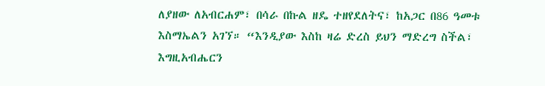ለያዘው ለአብርሐም፣ በሳራ በኩል ዘዴ ተዘየደለትና፣ ከአጋር በ86 ዓመቱ እስማኤልን አገኘ። “እንዲያው እስከ ዛሬ ድረስ ይህን ማድረግ ስችል፣ እግዚአብሔርን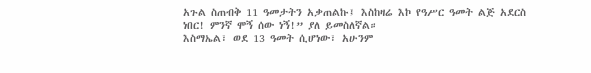አጉል ስጠብቅ 11 ዓመታትን አቃጠልኩ፤ እስከዛሬ እኮ የዓሥር ዓመት ልጅ አደርስ ነበር! ምንኛ ሞኝ ሰው ነኝ!” ያለ ይመስለኛል።
እስማኤል፣ ወደ 13 ዓመት ሲሆነው፣ አሁንም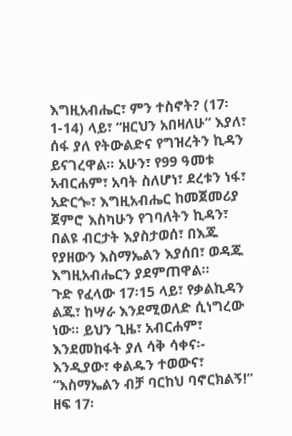እግዚአብሔር፣ ምን ተስኖት? (17፡1-14) ላይ፣ “ዘርህን አበዛለሁ” እያለ፣ ሰፋ ያለ የትውልድና የግዝረትን ኪዳን ይናገረዋል። አሁን፣ የ99 ዓመቱ አብርሐም፣ አባት ስለሆነ፣ ደረቱን ነፋ፣ አድርጐ፣ እግዚአብሔር ከመጀመሪያ ጀምሮ እስካሁን የገባለትን ኪዳን፣ በልዩ ብርታት እያስታወሰ፣ በእጁ የያዘውን እስማኤልን እያሰበ፣ ወዳጁ እግዚአብሔርን ያደምጠዋል።
ጉድ የፈላው 17፡15 ላይ፣ የቃልኪዳን ልጁ፣ ከሣራ እንደሚወለድ ሲነግረው ነው። ይህን ጊዜ፣ አብርሐም፣ እንደመከፋት ያለ ሳቅ ሳቀና፡- እንዲያው፣ ቀልዱን ተወውና፣ “እስማኤልን ብቻ ባርከህ ባኖርክልኝ!” ዘፍ 17፡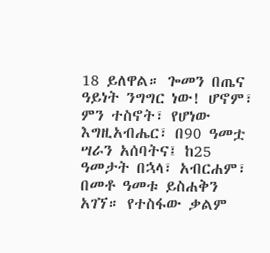18 ይለዋል። ጐመን በጤና ዓይነት ንግግር ነው! ሆኖም፣ ምን ተስኖት፣ የሆነው እግዚአብሔር፣ በ90 ዓመቷ ሣራን አሰባትና፤ ከ25 ዓመታት በኋላ፣ አብርሐም፣ በመቶ ዓመቱ ይስሐቅን አገኘ። የተስፋው ቃልም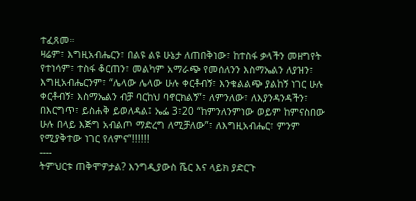ተፈጸመ።
ዛሬም፣ እግዚአብሔርን፣ በልዩ ልዩ ሁኔታ ለጠበቅነው፣ ከተስፋ ቃላችን መዘግየት የተነሳም፣ ተስፋ ቆርጠን፣ መልካም አማራጭ የመሰለንን እስማኤልን ለያዝን፣ እግዚአብሔርንም፣ “ሌላው ሌላው ሁሉ ቀርቶብኝ፣ እንቁልልጭ ያልከኝ ነገር ሁሉ ቀርቶብኝ፣ እስማኤልን ብቻ ባርከህ ባኖርክልኝ”፣ ለምንለው፣ ለእያንዳንዳችን፣ በእርግጥ፣ ይስሐቅ ይወለዳል፤ ኤፌ 3፣20 “ከምንለንምነው ወይም ከምናስበው ሁሉ በላይ እጅግ አብልጦ ማድረግ ለሚቻለው”፣ ለእግዚአብሔር፣ ምንም የሚያቅተው ነገር የለምና”!!!!!!
----
ትምህርቱ ጠቅሞዎታል? እንግዲያውስ ሼር እና ላይክ ያድርጉ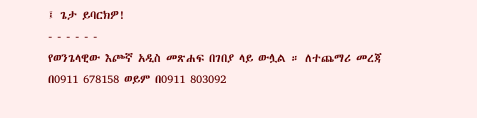፤ ጌታ ይባርክዎ!
- - - - - -
የወንጌላዊው እጮኛ አዲስ መጽሐፍ በገበያ ላይ ውሏል ። ለተጨማሪ መረጃ በ0911 678158 ወይም በ0911 803092